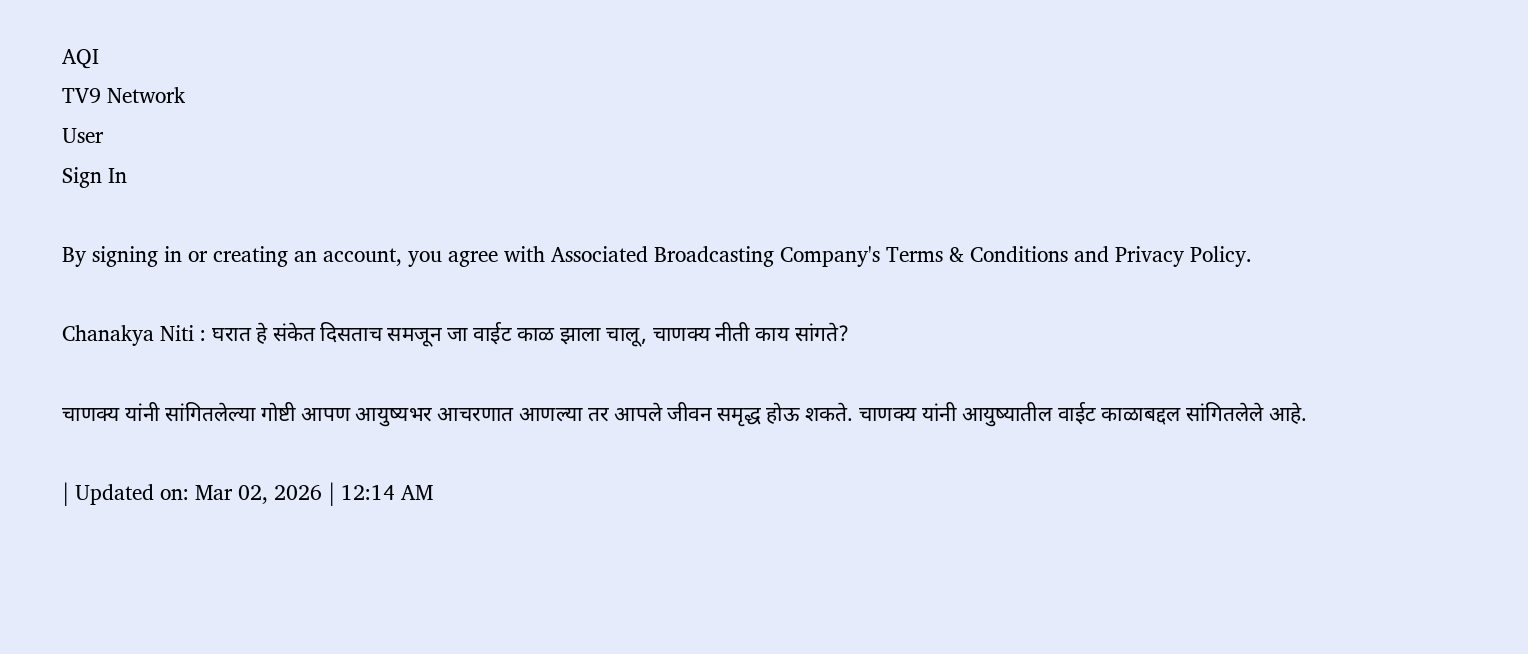AQI
TV9 Network
User
Sign In

By signing in or creating an account, you agree with Associated Broadcasting Company's Terms & Conditions and Privacy Policy.

Chanakya Niti : घरात हे संकेत दिसताच समजून जा वाईट काळ झाला चालू, चाणक्य नीती काय सांगते?

चाणक्य यांनी सांगितलेल्या गोष्टी आपण आयुष्यभर आचरणात आणल्या तर आपले जीवन समृद्ध होऊ शकते. चाणक्य यांनी आयुष्यातील वाईट काळाबद्दल सांगितलेले आहे.

| Updated on: Mar 02, 2026 | 12:14 AM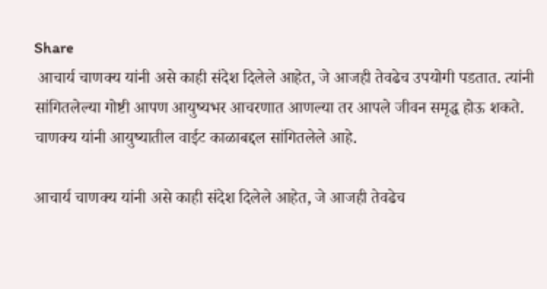Share
 आचार्य चाणक्य यांनी असे काही संदेश दिलेले आहेत, जे आजही तेवढेच उपयोगी पडतात. त्यांनी सांगितलेल्या गोष्टी आपण आयुष्यभर आचरणात आणल्या तर आपले जीवन समृद्ध होऊ शकते. चाणक्य यांनी आयुष्यातील वाईट काळाबद्दल सांगितलेले आहे.

आचार्य चाणक्य यांनी असे काही संदेश दिलेले आहेत, जे आजही तेवढेच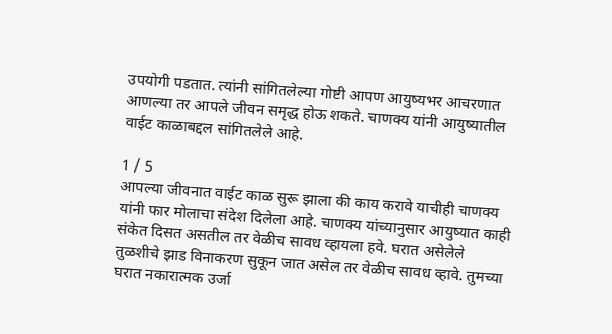उपयोगी पडतात. त्यांनी सांगितलेल्या गोष्टी आपण आयुष्यभर आचरणात आणल्या तर आपले जीवन समृद्ध होऊ शकते. चाणक्य यांनी आयुष्यातील वाईट काळाबद्दल सांगितलेले आहे.

1 / 5
आपल्या जीवनात वाईट काळ सुरू झाला की काय करावे याचीही चाणक्य यांनी फार मोलाचा संदेश दिलेला आहे. चाणक्य यांच्यानुसार आयुष्यात काही संकेत दिसत असतील तर वेळीच सावध व्हायला हवे. घरात असेलेले तुळशीचे झाड विनाकरण सुकून जात असेल तर वेळीच सावध व्हावे. तुमच्या घरात नकारात्मक उर्जा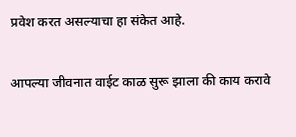प्रवेश करत असल्याचा हा संकेत आहे.

आपल्या जीवनात वाईट काळ सुरू झाला की काय करावे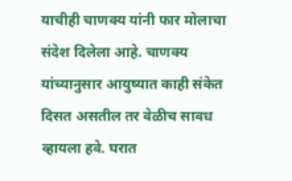याचीही चाणक्य यांनी फार मोलाचा संदेश दिलेला आहे. चाणक्य यांच्यानुसार आयुष्यात काही संकेत दिसत असतील तर वेळीच सावध व्हायला हवे. घरात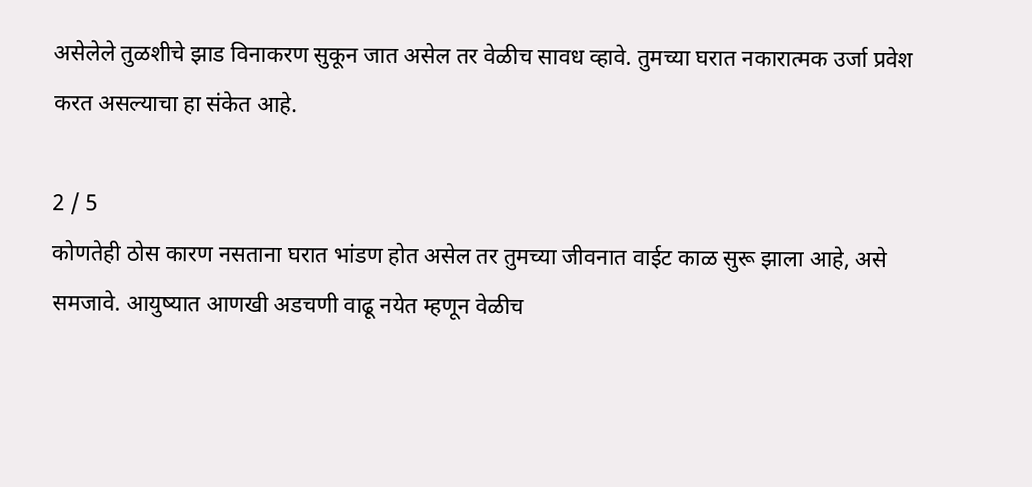असेलेले तुळशीचे झाड विनाकरण सुकून जात असेल तर वेळीच सावध व्हावे. तुमच्या घरात नकारात्मक उर्जा प्रवेश करत असल्याचा हा संकेत आहे.

2 / 5
कोणतेही ठोस कारण नसताना घरात भांडण होत असेल तर तुमच्या जीवनात वाईट काळ सुरू झाला आहे, असे समजावे. आयुष्यात आणखी अडचणी वाढू नयेत म्हणून वेळीच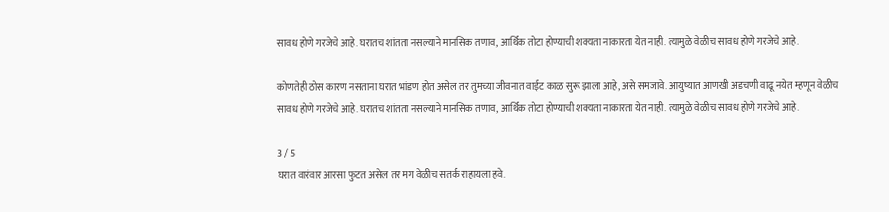सावध होणे गरजेचे आहे. घरातच शांतता नसल्याने मानसिक तणाव, आर्थिक तोटा होण्याची शक्यता नाकारता येत नाही. त्यामुळे वेळीच सावध होणे गरजेचे आहे.

कोणतेही ठोस कारण नसताना घरात भांडण होत असेल तर तुमच्या जीवनात वाईट काळ सुरू झाला आहे, असे समजावे. आयुष्यात आणखी अडचणी वाढू नयेत म्हणून वेळीच सावध होणे गरजेचे आहे. घरातच शांतता नसल्याने मानसिक तणाव, आर्थिक तोटा होण्याची शक्यता नाकारता येत नाही. त्यामुळे वेळीच सावध होणे गरजेचे आहे.

3 / 5
घरात वारंवार आरसा फुटत असेल तर मग वेळीच सतर्क राहायला हवे.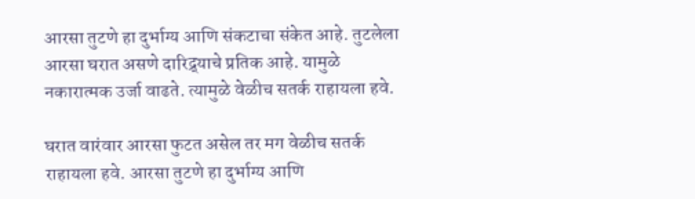आरसा तुटणे हा दुर्भाग्य आणि संकटाचा संकेत आहे. तुटलेला आरसा घरात असणे दारिद्र्याचे प्रतिक आहे. यामुळे नकारात्मक उर्जा वाढते. त्यामुळे वेळीच सतर्क राहायला हवे.

घरात वारंवार आरसा फुटत असेल तर मग वेळीच सतर्क राहायला हवे. आरसा तुटणे हा दुर्भाग्य आणि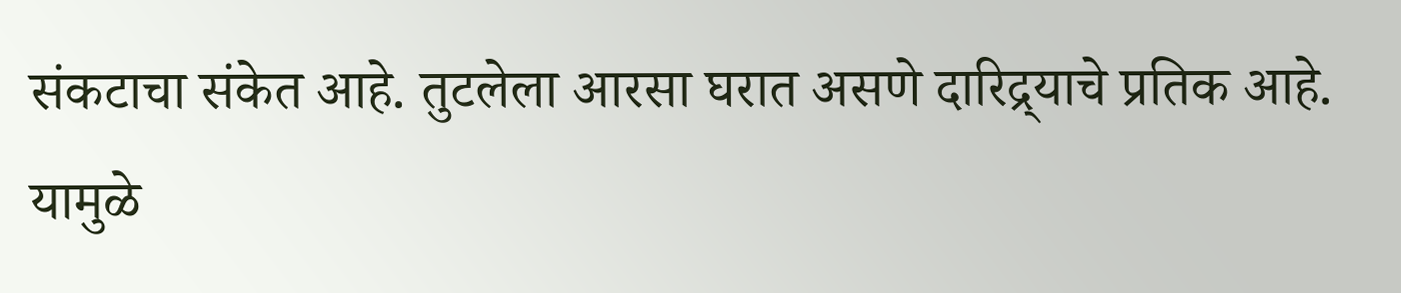संकटाचा संकेत आहे. तुटलेला आरसा घरात असणे दारिद्र्याचे प्रतिक आहे. यामुळे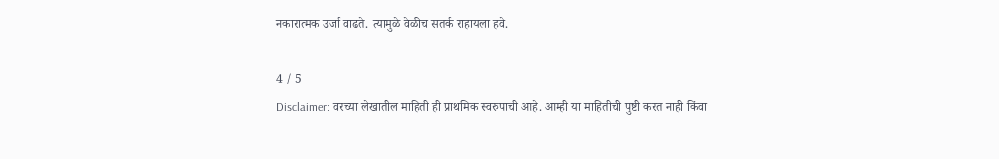नकारात्मक उर्जा वाढते. त्यामुळे वेळीच सतर्क राहायला हवे.

4 / 5
Disclaimer: वरच्या लेखातील माहिती ही प्राथमिक स्वरुपाची आहे. आम्ही या माहितीची पुष्टी करत नाही किंवा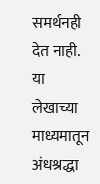समर्थनही देत नाही. या लेखाच्या माध्यमातून अंधश्रद्धा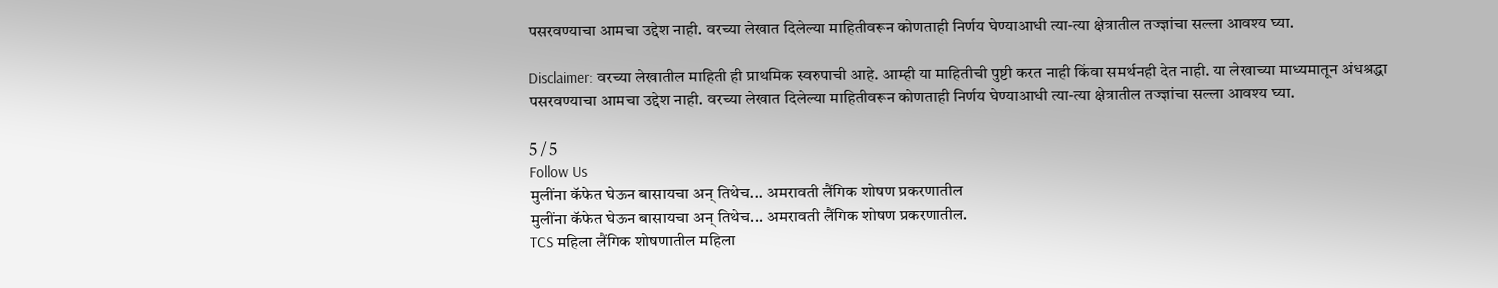पसरवण्याचा आमचा उद्देश नाही. वरच्या लेखात दिलेल्या माहितीवरून कोणताही निर्णय घेण्याआधी त्या-त्या क्षेत्रातील तज्ज्ञांचा सल्ला आवश्य घ्या.

Disclaimer: वरच्या लेखातील माहिती ही प्राथमिक स्वरुपाची आहे. आम्ही या माहितीची पुष्टी करत नाही किंवा समर्थनही देत नाही. या लेखाच्या माध्यमातून अंधश्रद्धा पसरवण्याचा आमचा उद्देश नाही. वरच्या लेखात दिलेल्या माहितीवरून कोणताही निर्णय घेण्याआधी त्या-त्या क्षेत्रातील तज्ज्ञांचा सल्ला आवश्य घ्या.

5 / 5
Follow Us
मुलींना कॅफेत घेऊन बासायचा अन् तिथेच... अमरावती लैंगिक शोषण प्रकरणातील
मुलींना कॅफेत घेऊन बासायचा अन् तिथेच... अमरावती लैंगिक शोषण प्रकरणातील.
TCS महिला लैंगिक शोषणातील महिला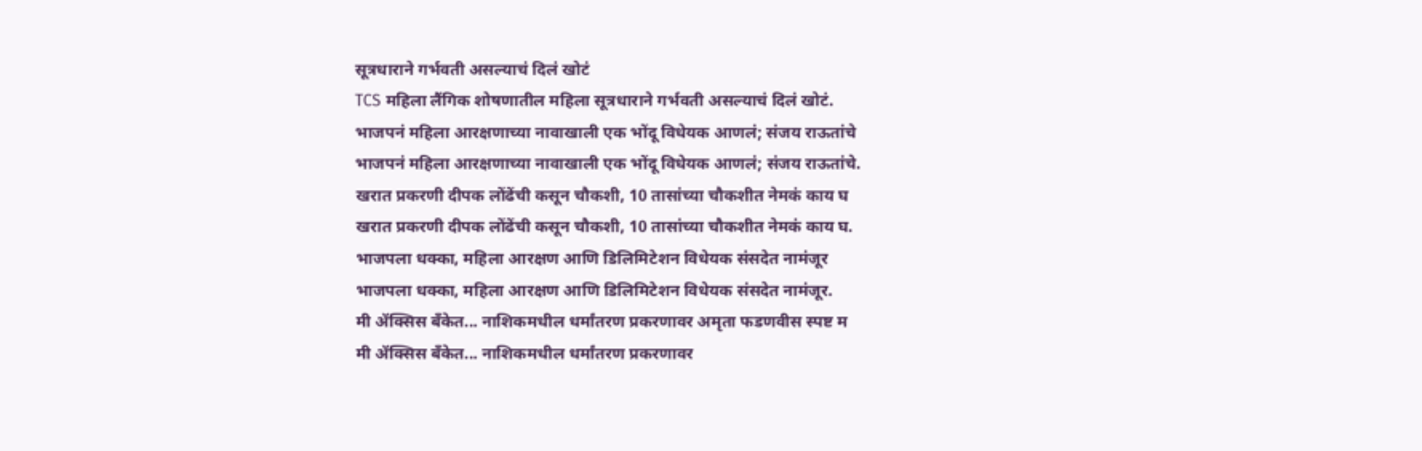सूत्रधाराने गर्भवती असल्याचं दिलं खोटं
TCS महिला लैंगिक शोषणातील महिला सूत्रधाराने गर्भवती असल्याचं दिलं खोटं.
भाजपनं महिला आरक्षणाच्या नावाखाली एक भोंदू विधेयक आणलं; संजय राऊतांचे
भाजपनं महिला आरक्षणाच्या नावाखाली एक भोंदू विधेयक आणलं; संजय राऊतांचे.
खरात प्रकरणी दीपक लोंढेंची कसून चौकशी, 10 तासांच्या चौकशीत नेमकं काय घ
खरात प्रकरणी दीपक लोंढेंची कसून चौकशी, 10 तासांच्या चौकशीत नेमकं काय घ.
भाजपला धक्का, महिला आरक्षण आणि डिलिमिटेशन विधेयक संसदेत नामंजूर
भाजपला धक्का, महिला आरक्षण आणि डिलिमिटेशन विधेयक संसदेत नामंजूर.
मी ॲक्सिस बँकेत... नाशिकमधील धर्मांतरण प्रकरणावर अमृता फडणवीस स्पष्ट म
मी ॲक्सिस बँकेत... नाशिकमधील धर्मांतरण प्रकरणावर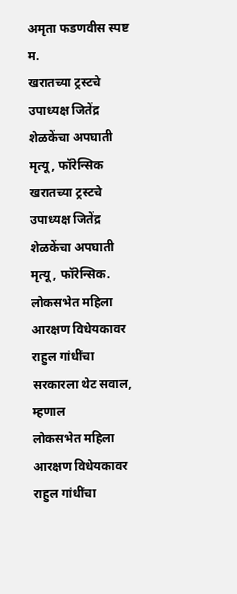अमृता फडणवीस स्पष्ट म.
खरातच्या ट्रस्टचे उपाध्यक्ष जितेंद्र शेळकेंचा अपघाती मृत्यू, फॉरेन्सिक
खरातच्या ट्रस्टचे उपाध्यक्ष जितेंद्र शेळकेंचा अपघाती मृत्यू, फॉरेन्सिक.
लोकसभेत महिला आरक्षण विधेयकावर राहुल गांधींचा सरकारला थेट सवाल, म्हणाल
लोकसभेत महिला आरक्षण विधेयकावर राहुल गांधींचा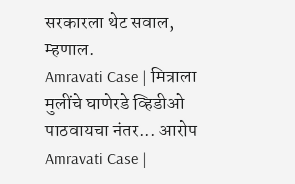सरकारला थेट सवाल, म्हणाल.
Amravati Case | मित्राला मुलींचे घाणेरडे व्हिडीओ पाठवायचा नंतर... आरोप
Amravati Case |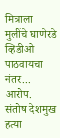मित्राला मुलींचे घाणेरडे व्हिडीओ पाठवायचा नंतर... आरोप.
संतोष देशमुख हत्या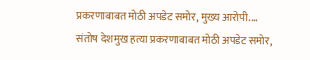प्रकरणाबाबत मोठी अपडेट समोर, मुख्य आरोपी....
संतोष देशमुख हत्या प्रकरणाबाबत मोठी अपडेट समोर,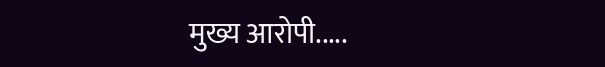मुख्य आरोपी.....